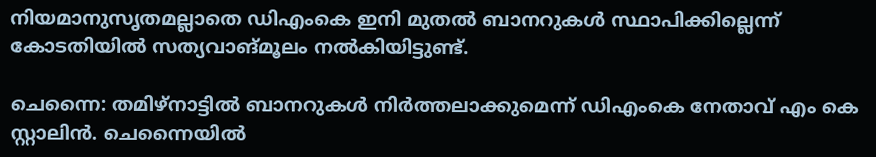നിയമാനുസൃതമല്ലാതെ ഡിഎംകെ ഇനി മുതല്‍ ബാനറുകള്‍ സ്ഥാപിക്കില്ലെന്ന് കോടതിയില്‍ സത്യവാങ്മൂലം നല്‍കിയിട്ടുണ്ട്.

ചെന്നൈ: തമിഴ്നാട്ടില്‍ ബാനറുകള്‍ നിര്‍ത്തലാക്കുമെന്ന് ഡിഎംകെ നേതാവ് എം കെ സ്റ്റാലിന്‍. ചെന്നൈയില്‍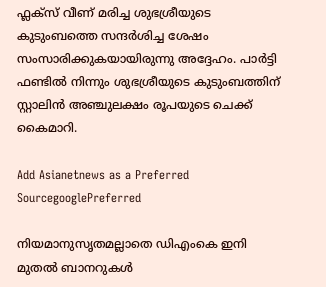ഫ്ലക്സ് വീണ് മരിച്ച ശുഭശ്രീയുടെ കുടുംബത്തെ സന്ദര്‍ശിച്ച ശേഷം സംസാരിക്കുകയായിരുന്നു അദ്ദേഹം. പാര്‍ട്ടി ഫണ്ടില്‍ നിന്നും ശുഭശ്രീയുടെ കുടുംബത്തിന് സ്റ്റാലിന്‍ അ‍ഞ്ചുലക്ഷം രൂപയുടെ ചെക്ക് കൈമാറി.

Add Asianetnews as a Preferred SourcegooglePreferred

നിയമാനുസൃതമല്ലാതെ ഡിഎംകെ ഇനി മുതല്‍ ബാനറുകള്‍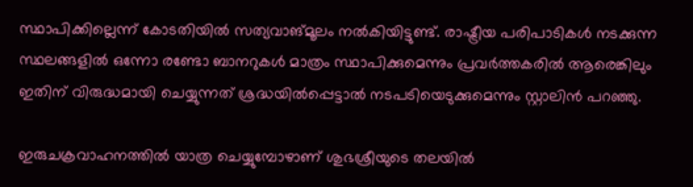സ്ഥാപിക്കില്ലെന്ന് കോടതിയില്‍ സത്യവാങ്മൂലം നല്‍കിയിട്ടുണ്ട്. രാഷ്ട്രീയ പരിപാടികള്‍ നടക്കുന്ന സ്ഥലങ്ങളില്‍ ഒന്നോ രണ്ടോ ബാനറുകള്‍ മാത്രം സ്ഥാപിക്കുമെന്നും പ്രവര്‍ത്തകരില്‍ ആരെങ്കിലും ഇതിന് വിരുദ്ധമായി ചെയ്യുന്നത് ശ്രദ്ധയില്‍പ്പെട്ടാല്‍ നടപടിയെടുക്കുമെന്നും സ്റ്റാലിന്‍ പറഞ്ഞു.

ഇരുചക്രവാഹനത്തില്‍ യാത്ര ചെയ്യുമ്പോഴാണ് ശുഭശ്രീയുടെ തലയില്‍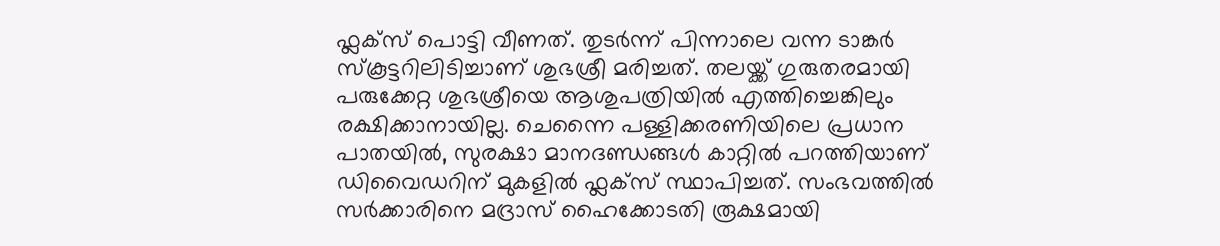ഫ്ലക്സ് പൊട്ടി വീണത്. തുടര്‍ന്ന് പിന്നാലെ വന്ന ടാങ്കർ സ്കൂട്ടറിലിടിച്ചാണ് ശുഭശ്രീ മരിച്ചത്. തലയ്ക്ക് ഗുരുതരമായി പരുക്കേറ്റ ശുഭശ്രീയെ ആശുപത്രിയിൽ എത്തിച്ചെങ്കിലും രക്ഷിക്കാനായില്ല. ചെന്നൈ പള്ളിക്കരണിയിലെ പ്രധാന പാതയില്‍, സുരക്ഷാ മാനദണ്ഡങ്ങള്‍ കാറ്റില്‍ പറത്തിയാണ് ഡിവൈഡറിന് മുകളില്‍ ഫ്ലക്സ് സ്ഥാപിച്ചത്. സംഭവത്തിൽ സർക്കാരിനെ മദ്രാസ് ഹൈക്കോടതി രൂക്ഷമായി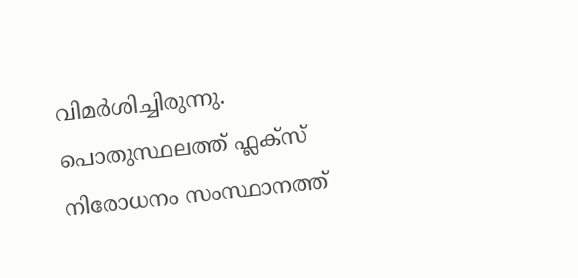വിമർശിച്ചിരുന്നു. പൊതുസ്ഥലത്ത് ഫ്ലക്സ് നിരോധനം സംസ്ഥാനത്ത്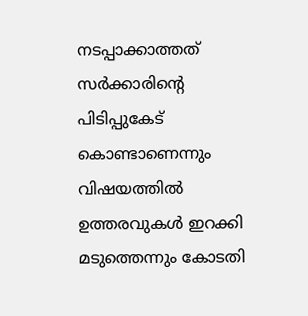നടപ്പാക്കാത്തത് സർക്കാരിന്റെ പിടിപ്പുകേട് കൊണ്ടാണെന്നും വിഷയത്തില്‍ ഉത്തരവുകള്‍ ഇറക്കി മടുത്തെന്നും കോടതി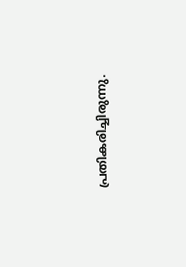പ്രതികരിച്ചിരുന്നു.